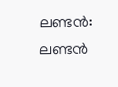ലണ്ടന്‍: ലണ്ടന്‍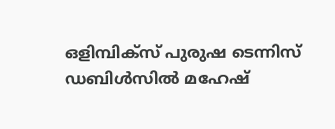ഒളിമ്പിക്‌സ് പുരുഷ ടെന്നിസ് ഡബിള്‍സില്‍ മഹേഷ്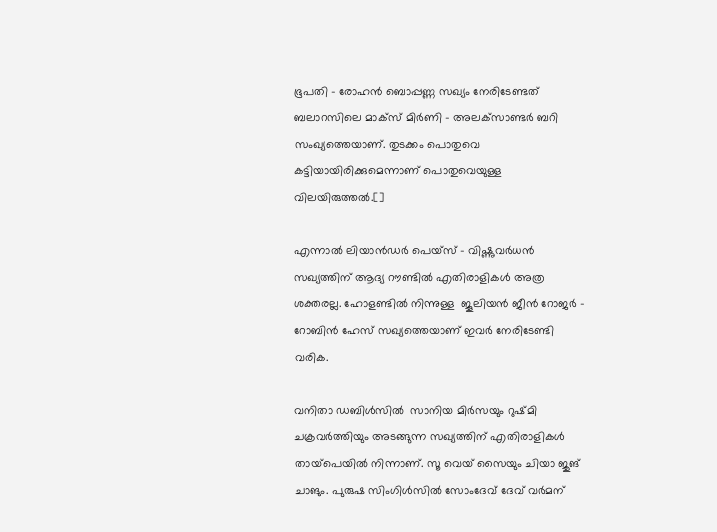ഭൂപതി – രോഹന്‍ ബൊപ്പണ്ണ സഖ്യം നേരിടേണ്ടത്  ബലാറസിലെ മാക്‌സ് മിര്‍ണി – അലക്‌സാണ്ടര്‍ ബറി സംഖ്യത്തെയാണ്. തുടക്കം പൊതുവെ കട്ടിയായിരിക്കുമെന്നാണ് പൊതുവെയുള്ള വിലയിരുത്തല്‍.[]

എന്നാല്‍ ലിയാന്‍ഡര്‍ പെയ്‌സ് – വിഷ്ണുവര്‍ധന്‍ സഖ്യത്തിന് ആദ്യ റൗണ്ടില്‍ എതിരാളികള്‍ അത്ര ശക്തരല്ല. ഹോളണ്ടില്‍ നിന്നുള്ള  ജൂലിയന്‍ ജീന്‍ റോജര്‍ – റോബിന്‍ ഹേസ് സഖ്യത്തെയാണ് ഇവര്‍ നേരിടേണ്ടി വരിക.

വനിതാ ഡബിള്‍സില്‍  സാനിയ മിര്‍സയും റുഷ്മി ചക്രവര്‍ത്തിയും അടങ്ങുന്ന സഖ്യത്തിന് എതിരാളികള്‍ തായ്‌പെയില്‍ നിന്നാണ്. സൂ വെയ് സൈയും ചിയാ ജുങ് ചാങും. പുരുഷ സിംഗിള്‍സില്‍ സോംദേവ് ദേവ് വര്‍മന്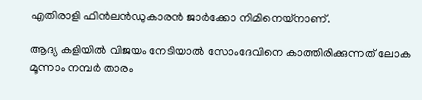എതിരാളി ഫിന്‍ലന്‍ഡുകാരന്‍ ജാര്‍ക്കോ നിമിനെയ്‌നാണ്‌.

ആദ്യ കളിയില്‍ വിജയം നേടിയാല്‍ സോംദേവിനെ കാത്തിരിക്കുന്നത് ലോക മൂന്നാം നമ്പര്‍ താരം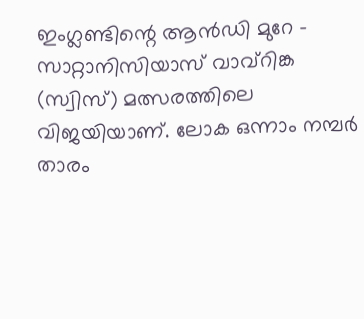ഇംഗ്ലണ്ടിന്റെ ആന്‍ഡി മുറേ – സാറ്റാനിസിയാസ് വാവ്‌റിങ്ക (സ്വിസ്) മത്സരത്തിലെ വിജയിയാണ്. ലോക ഒന്നാം നമ്പര്‍ താരം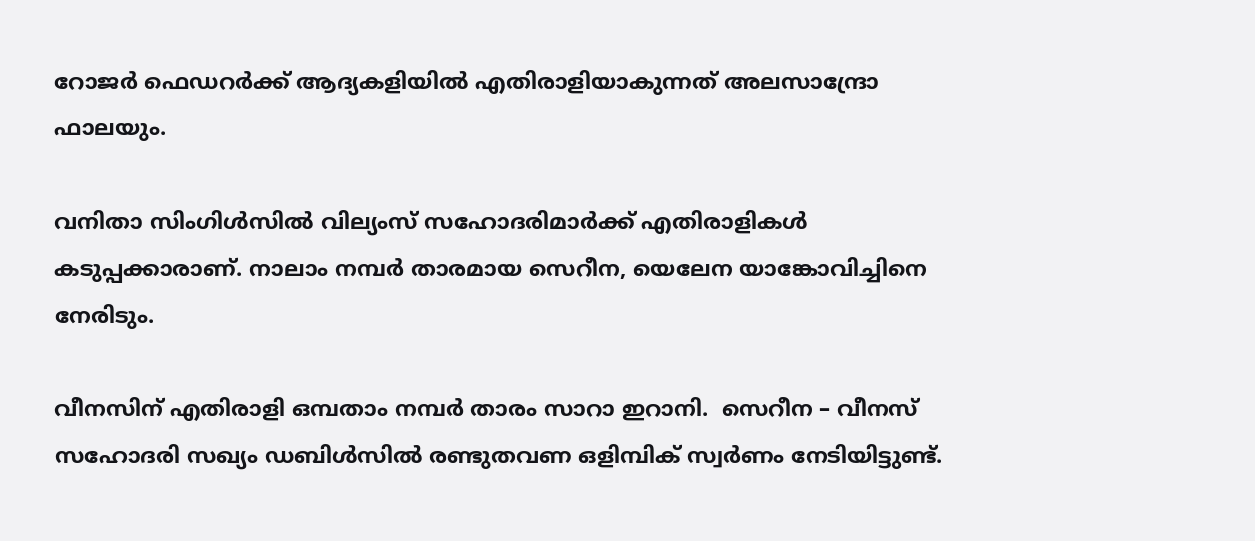റോജര്‍ ഫെഡറര്‍ക്ക് ആദ്യകളിയില്‍ എതിരാളിയാകുന്നത് അലസാന്ദ്രോ ഫാലയും.

വനിതാ സിംഗിള്‍സില്‍ വില്യംസ് സഹോദരിമാര്‍ക്ക് എതിരാളികള്‍ കടുപ്പക്കാരാണ്. നാലാം നമ്പര്‍ താരമായ സെറീന, യെലേന യാങ്കോവിച്ചിനെ നേരിടും.

വീനസിന് എതിരാളി ഒമ്പതാം നമ്പര്‍ താരം സാറാ ഇറാനി.  സെറീന – വീനസ് സഹോദരി സഖ്യം ഡബിള്‍സില്‍ രണ്ടുതവണ ഒളിമ്പിക് സ്വര്‍ണം നേടിയിട്ടുണ്ട്.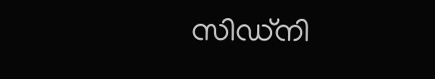സിഡ്‌നി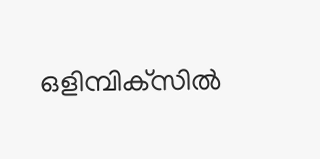ഒളിമ്പിക്‌സില്‍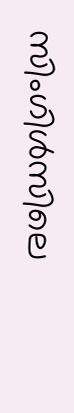സിംഗിള്‍സിലെ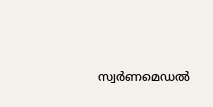സ്വര്‍ണമെഡല്‍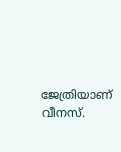ജേത്രിയാണ് വീനസ്.